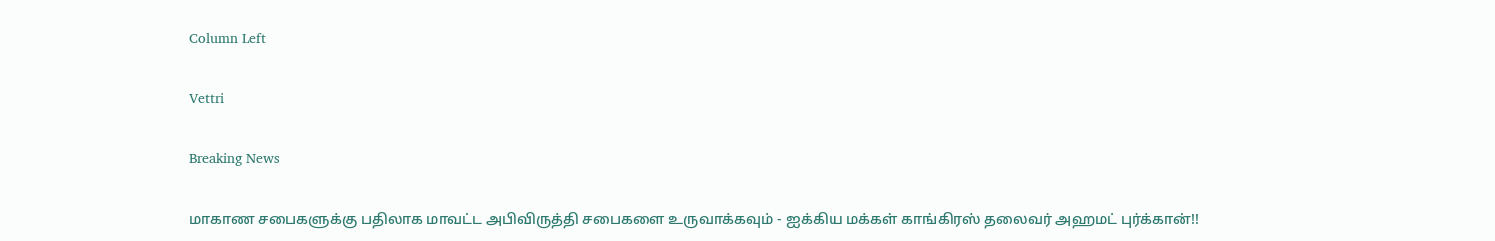Column Left

Vettri

Breaking News

மாகாண சபைகளுக்கு பதிலாக மாவட்ட அபிவிருத்தி சபைகளை உருவாக்கவும் - ஐக்கிய மக்கள் காங்கிரஸ் தலைவர் அஹமட் புர்க்கான்!!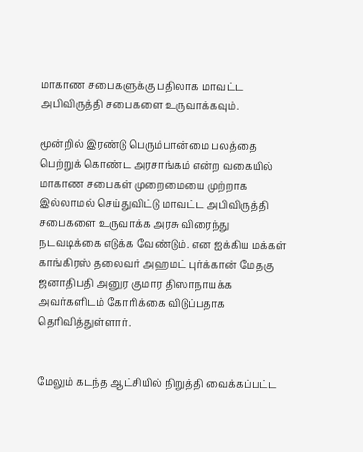மாகாண சபைகளுக்கு பதிலாக மாவட்ட அபிவிருத்தி சபைகளை உருவாக்கவும்.

மூன்றில் இரண்டு பெரும்பான்மை பலத்தை பெற்றுக் கொண்ட அரசாங்கம் என்ற வகையில் மாகாண சபைகள் முறைமையை முற்றாக இல்லாமல் செய்துவிட்டு மாவட்ட அபிவிருத்தி சபைகளை உருவாக்க அரசு விரைந்து நடவடிக்கை எடுக்க வேண்டும். என ஐக்கிய மக்கள் காங்கிரஸ் தலைவர் அஹமட் புர்க்கான் மேதகு ஜனாதிபதி அனுர குமார திஸாநாயக்க அவர்களிடம் கோரிக்கை விடுப்பதாக தெரிவித்துள்ளார்.


மேலும் கடந்த ஆட்சியில் நிறுத்தி வைக்கப்பட்ட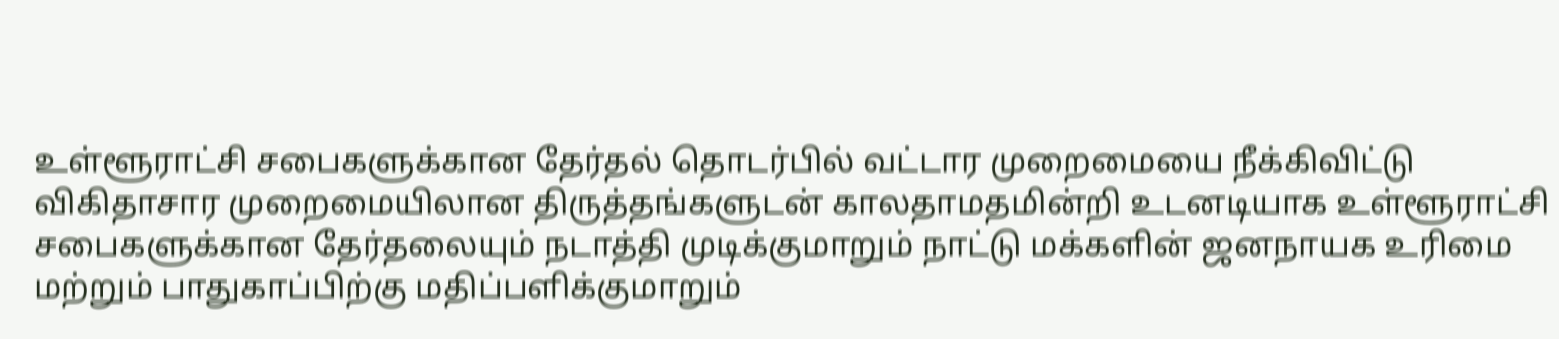உள்ளூராட்சி சபைகளுக்கான தேர்தல் தொடர்பில் வட்டார முறைமையை நீக்கிவிட்டு விகிதாசார முறைமையிலான திருத்தங்களுடன் காலதாமதமின்றி உடனடியாக உள்ளூராட்சி சபைகளுக்கான தேர்தலையும் நடாத்தி முடிக்குமாறும் நாட்டு மக்களின் ஜனநாயக உரிமை மற்றும் பாதுகாப்பிற்கு மதிப்பளிக்குமாறும்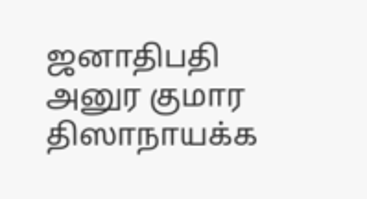ஜனாதிபதி அனுர குமார திஸாநாயக்க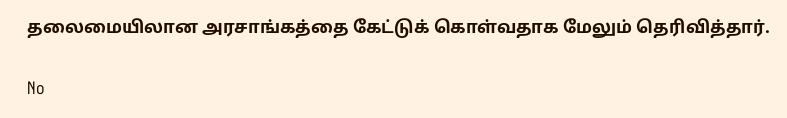தலைமையிலான அரசாங்கத்தை கேட்டுக் கொள்வதாக மேலும் தெரிவித்தார்.

No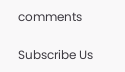comments

Subscribe Us